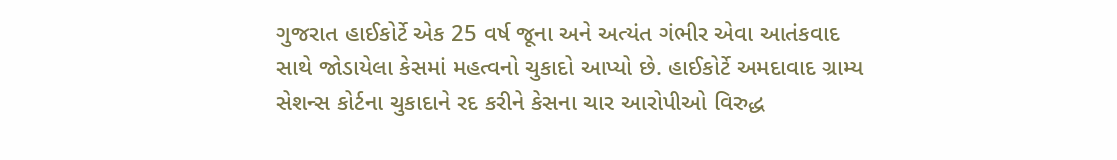ગુજરાત હાઈકોર્ટે એક 25 વર્ષ જૂના અને અત્યંત ગંભીર એવા આતંકવાદ સાથે જોડાયેલા કેસમાં મહત્વનો ચુકાદો આપ્યો છે. હાઈકોર્ટે અમદાવાદ ગ્રામ્ય સેશન્સ કોર્ટના ચુકાદાને રદ કરીને કેસના ચાર આરોપીઓ વિરુદ્ધ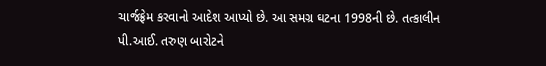ચાર્જફ્રેમ કરવાનો આદેશ આપ્યો છે. આ સમગ્ર ઘટના 1998ની છે. તત્કાલીન પી.આઈ. તરુણ બારોટને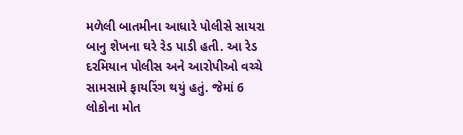મળેલી બાતમીના આધારે પોલીસે સાયરા બાનુ શેખના ઘરે રેડ પાડી હતી. આ રેડ દરમિયાન પોલીસ અને આરોપીઓ વચ્ચે સામસામે ફાયરિંગ થયું હતું. જેમાં 6 લોકોના મોત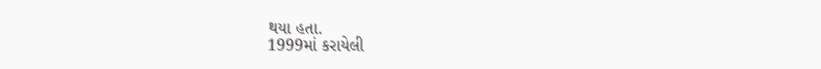થયા હતા.
1999માં કરાયેલી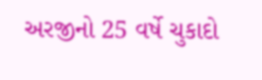અરજીનો 25 વર્ષે ચુકાદો